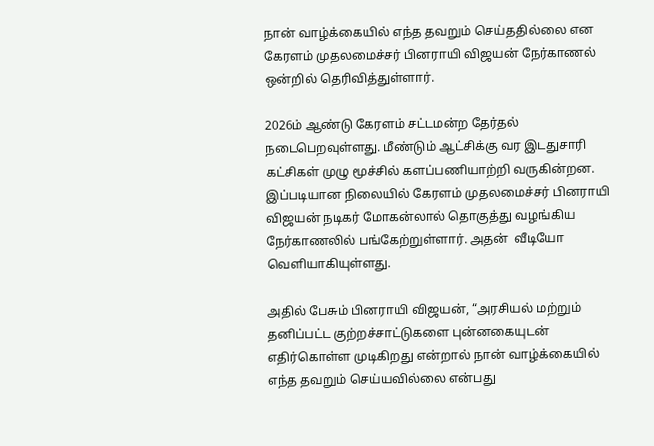நான் வாழ்க்கையில் எந்த தவறும் செய்ததில்லை என கேரளம் முதலமைச்சர் பினராயி விஜயன் நேர்காணல் ஒன்றில் தெரிவித்துள்ளார்.

2026ம் ஆண்டு கேரளம் சட்டமன்ற தேர்தல் நடைபெறவுள்ளது. மீண்டும் ஆட்சிக்கு வர இடதுசாரி கட்சிகள் முழு மூச்சில் களப்பணியாற்றி வருகின்றன. இப்படியான நிலையில் கேரளம் முதலமைச்சர் பினராயி விஜயன் நடிகர் மோகன்லால் தொகுத்து வழங்கிய நேர்காணலில் பங்கேற்றுள்ளார். அதன்  வீடியோ வெளியாகியுள்ளது.

அதில் பேசும் பினராயி விஜயன், “அரசியல் மற்றும் தனிப்பட்ட குற்றச்சாட்டுகளை புன்னகையுடன் எதிர்கொள்ள முடிகிறது என்றால் நான் வாழ்க்கையில் எந்த தவறும் செய்யவில்லை என்பது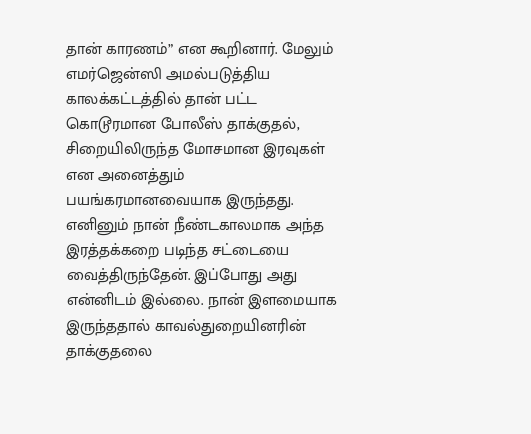தான் காரணம்” என கூறினார். மேலும் எமர்ஜென்ஸி அமல்படுத்திய காலக்கட்டத்தில் தான் பட்ட கொடூரமான போலீஸ் தாக்குதல், சிறையிலிருந்த மோசமான இரவுகள் என அனைத்தும் பயங்கரமானவையாக இருந்தது. எனினும் நான் நீண்டகாலமாக அந்த இரத்தக்கறை படிந்த சட்டையை வைத்திருந்தேன். இப்போது அது என்னிடம் இல்லை. நான் இளமையாக இருந்ததால் காவல்துறையினரின் தாக்குதலை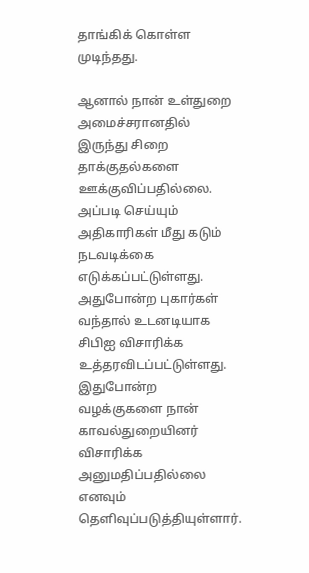தாங்கிக் கொள்ள முடிந்தது.

ஆனால் நான் உள்துறை அமைச்சரானதில் இருந்து சிறை தாக்குதல்களை ஊக்குவிப்பதில்லை. அப்படி செய்யும் அதிகாரிகள் மீது கடும் நடவடிக்கை எடுக்கப்பட்டுள்ளது. அதுபோன்ற புகார்கள் வந்தால் உடனடியாக சிபிஐ விசாரிக்க உத்தரவிடப்பட்டுள்ளது. இதுபோன்ற வழக்குகளை நான் காவல்துறையினர் விசாரிக்க அனுமதிப்பதில்லை எனவும் தெளிவுப்படுத்தியுள்ளார்.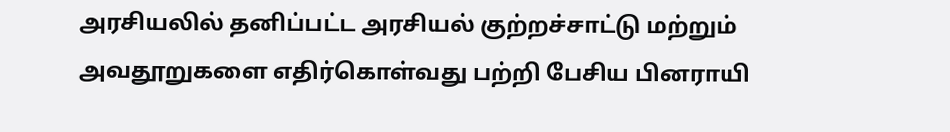அரசியலில் தனிப்பட்ட அரசியல் குற்றச்சாட்டு மற்றும் அவதூறுகளை எதிர்கொள்வது பற்றி பேசிய பினராயி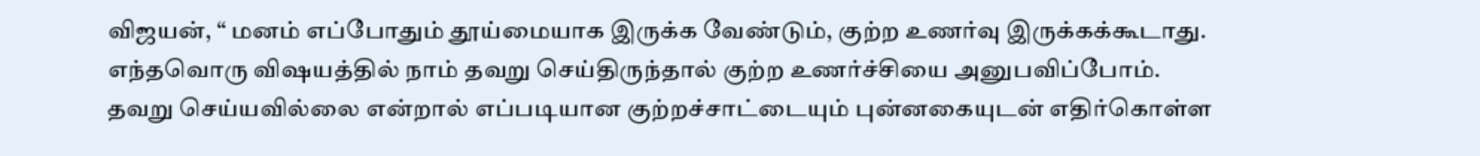விஜயன், “ மனம் எப்போதும் தூய்மையாக இருக்க வேண்டும், குற்ற உணர்வு இருக்கக்கூடாது. எந்தவொரு விஷயத்தில் நாம் தவறு செய்திருந்தால் குற்ற உணர்ச்சியை அனுபவிப்போம். தவறு செய்யவில்லை என்றால் எப்படியான குற்றச்சாட்டையும் புன்னகையுடன் எதிர்கொள்ள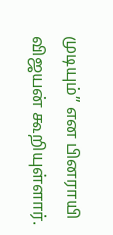முடியும்” என பினராயி விஜயன் கூறியுள்ளார்.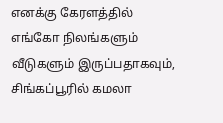எனக்கு கேரளத்தில் எங்கோ நிலங்களும் வீடுகளும் இருப்பதாகவும், சிங்கப்பூரில் கமலா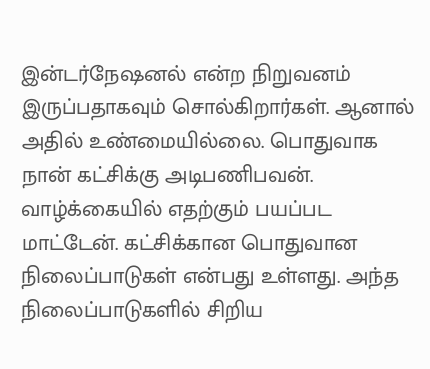இன்டர்நேஷனல் என்ற நிறுவனம் இருப்பதாகவும் சொல்கிறார்கள். ஆனால் அதில் உண்மையில்லை. பொதுவாக நான் கட்சிக்கு அடிபணிபவன். வாழ்க்கையில் எதற்கும் பயப்பட மாட்டேன். கட்சிக்கான பொதுவான நிலைப்பாடுகள் என்பது உள்ளது. அந்த நிலைப்பாடுகளில் சிறிய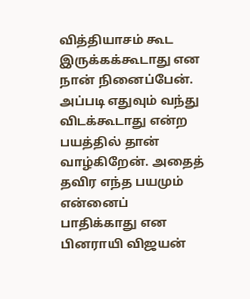வித்தியாசம் கூட இருக்கக்கூடாது என நான் நினைப்பேன். அப்படி எதுவும் வந்து விடக்கூடாது என்ற பயத்தில் தான் வாழ்கிறேன். அதைத் தவிர எந்த பயமும் என்னைப் பாதிக்காது என பினராயி விஜயன்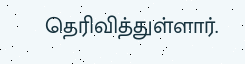தெரிவித்துள்ளார்.